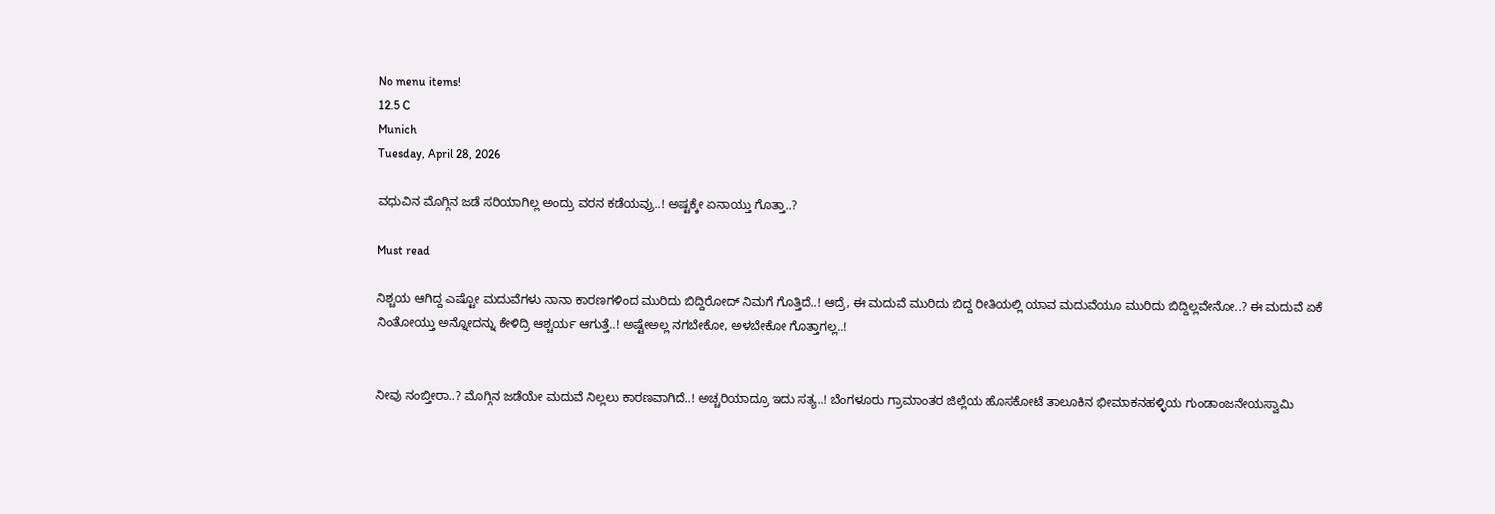No menu items!
12.5 C
Munich
Tuesday, April 28, 2026

ವಧುವಿನ ಮೊಗ್ಗಿನ ಜಡೆ ಸರಿಯಾಗಿಲ್ಲ ಅಂದ್ರು ವರನ ಕಡೆಯವ್ರು..! ಅಷ್ಟಕ್ಕೇ ಏನಾಯ್ತು ಗೊತ್ತಾ..?

Must read

ನಿಶ್ಚಯ ಆಗಿದ್ದ ಎಷ್ಟೋ ಮದುವೆಗಳು ನಾನಾ ಕಾರಣಗಳಿಂದ ಮುರಿದು ಬಿದ್ದಿರೋದ್ ನಿಮಗೆ ಗೊತ್ತಿದೆ..! ಆದ್ರೆ, ಈ ಮದುವೆ ಮುರಿದು ಬಿದ್ದ ರೀತಿಯಲ್ಲಿ ಯಾವ ಮದುವೆಯೂ ಮುರಿದು ಬಿದ್ದಿಲ್ಲವೇನೋ..? ಈ ಮದುವೆ ಏಕೆ ನಿಂತೋಯ್ತು ಅನ್ನೋದನ್ನು ಕೇಳಿದ್ರಿ ಆಶ್ಚರ್ಯ ಆಗುತ್ತೆ..! ಅಷ್ಟೇಅಲ್ಲ ನಗಬೇಕೋ, ಅಳಬೇಕೋ ಗೊತ್ತಾಗಲ್ಲ..!


ನೀವು ನಂಬ್ತೀರಾ..? ಮೊಗ್ಗಿನ ಜಡೆಯೇ ಮದುವೆ ನಿಲ್ಲಲು ಕಾರಣವಾಗಿದೆ..! ಅಚ್ಚರಿಯಾದ್ರೂ ಇದು ಸತ್ಯ..! ಬೆಂಗಳೂರು ಗ್ರಾಮಾಂತರ ಜಿಲ್ಲೆಯ ಹೊಸಕೋಟೆ ತಾಲೂಕಿನ ಭೀಮಾಕನಹಳ್ಳಿಯ ಗುಂಡಾಂಜನೇಯಸ್ವಾಮಿ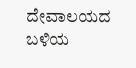ದೇವಾಲಯದ ಬಳಿಯ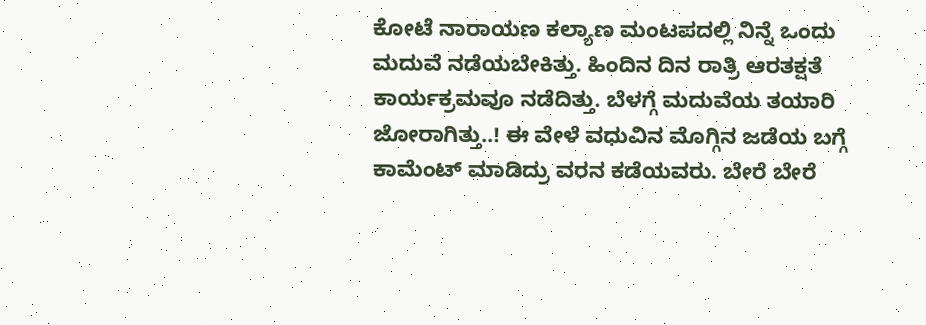ಕೋಟೆ ನಾರಾಯಣ ಕಲ್ಯಾಣ ಮಂಟಪದಲ್ಲಿ ನಿನ್ನೆ ಒಂದು ಮದುವೆ ನಡೆಯಬೇಕಿತ್ತು. ಹಿಂದಿನ ದಿನ ರಾತ್ರಿ ಆರತಕ್ಷತೆ ಕಾರ್ಯಕ್ರಮವೂ ನಡೆದಿತ್ತು. ಬೆಳಗ್ಗೆ ಮದುವೆಯ ತಯಾರಿ ಜೋರಾಗಿತ್ತು..! ಈ ವೇಳೆ ವಧುವಿನ ಮೊಗ್ಗಿನ ಜಡೆಯ ಬಗ್ಗೆ ಕಾಮೆಂಟ್ ಮಾಡಿದ್ರು ವರನ ಕಡೆಯವರು. ಬೇರೆ ಬೇರೆ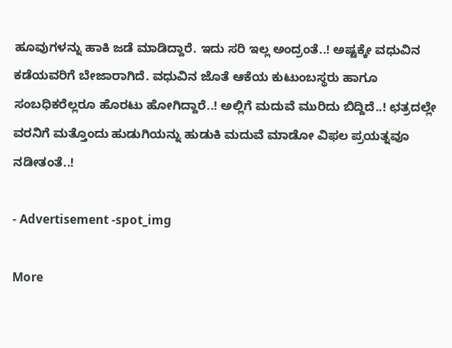ಹೂವುಗಳನ್ನು ಹಾಕಿ ಜಡೆ ಮಾಡಿದ್ದಾರೆ. ಇದು ಸರಿ ಇಲ್ಲ ಅಂದ್ರಂತೆ..! ಅಷ್ಟಕ್ಕೇ ವಧುವಿನ ಕಡೆಯವರಿಗೆ ಬೇಜಾರಾಗಿದೆ. ವಧುವಿನ ಜೊತೆ ಆಕೆಯ ಕುಟುಂಬಸ್ಥರು ಹಾಗೂ ಸಂಬಧಿಕರೆಲ್ಲರೂ ಹೊರಟು ಹೋಗಿದ್ದಾರೆ..! ಅಲ್ಲಿಗೆ ಮದುವೆ ಮುರಿದು ಬಿದ್ದಿದೆ..! ಛತ್ರದಲ್ಲೇ ವರನಿಗೆ ಮತ್ತೊಂದು ಹುಡುಗಿಯನ್ನು ಹುಡುಕಿ ಮದುವೆ ಮಾಡೋ ವಿಫಲ ಪ್ರಯತ್ನವೂ ನಡೀತಂತೆ..!

- Advertisement -spot_img

More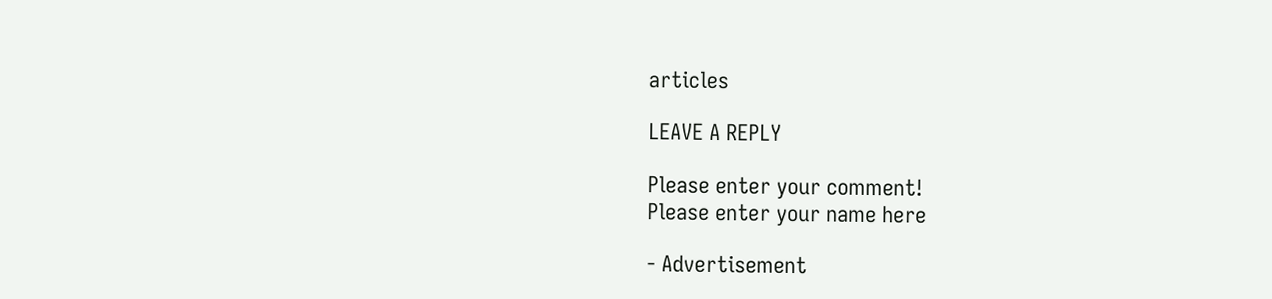articles

LEAVE A REPLY

Please enter your comment!
Please enter your name here

- Advertisement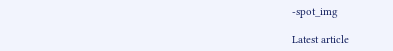-spot_img

Latest article